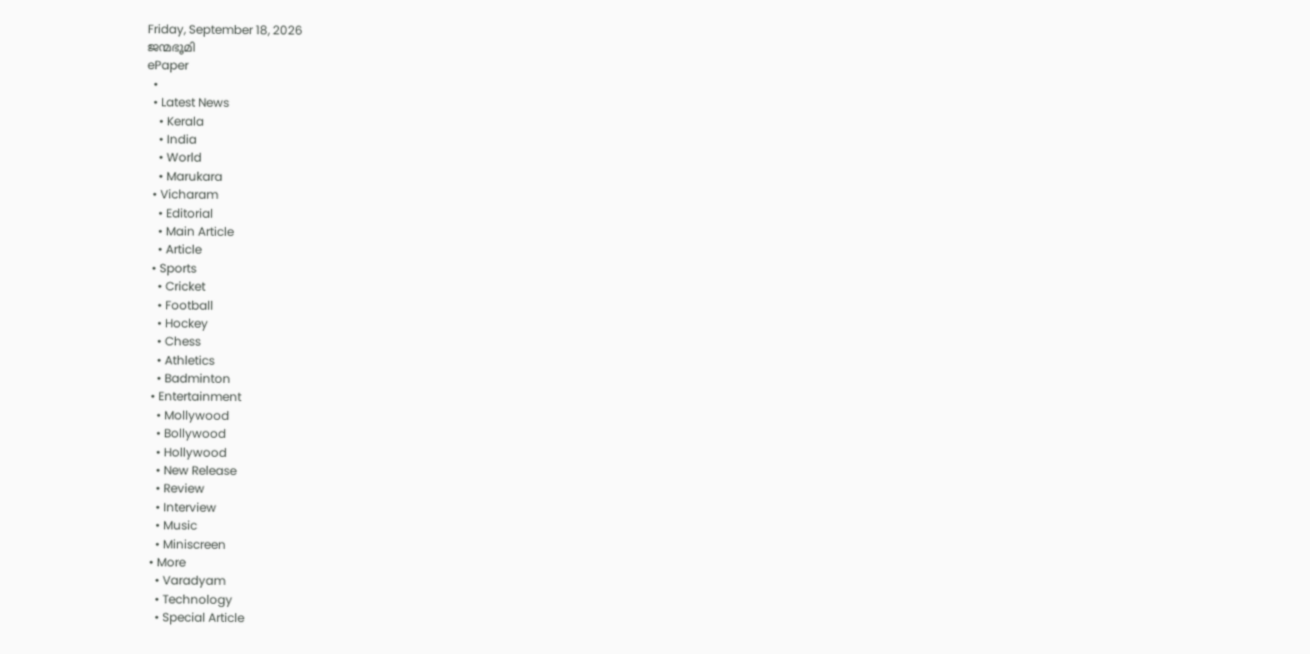Friday, September 18, 2026
ജന്മഭൂമി
ePaper
  •
  • Latest News
    • Kerala
    • India
    • World
    • Marukara
  • Vicharam
    • Editorial
    • Main Article
    • Article
  • Sports
    • Cricket
    • Football
    • Hockey
    • Chess
    • Athletics
    • Badminton
  • Entertainment
    • Mollywood
    • Bollywood
    • Hollywood
    • New Release
    • Review
    • Interview
    • Music
    • Miniscreen
  • More
    • Varadyam
    • Technology
    • Special Article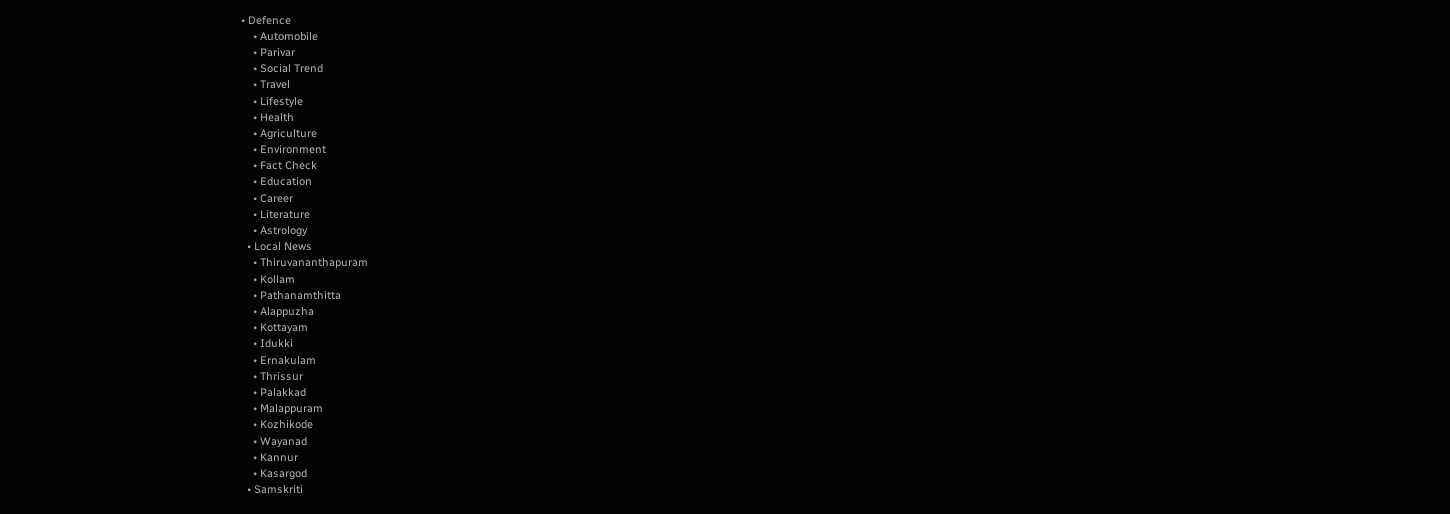• Defence
    • Automobile
    • Parivar
    • Social Trend
    • Travel
    • Lifestyle
    • Health
    • Agriculture
    • Environment
    • Fact Check
    • Education
    • Career
    • Literature
    • Astrology
  • Local News
    • Thiruvananthapuram
    • Kollam
    • Pathanamthitta
    • Alappuzha
    • Kottayam
    • Idukki
    • Ernakulam
    • Thrissur
    • Palakkad
    • Malappuram
    • Kozhikode
    • Wayanad
    • Kannur
    • Kasargod
  • Samskriti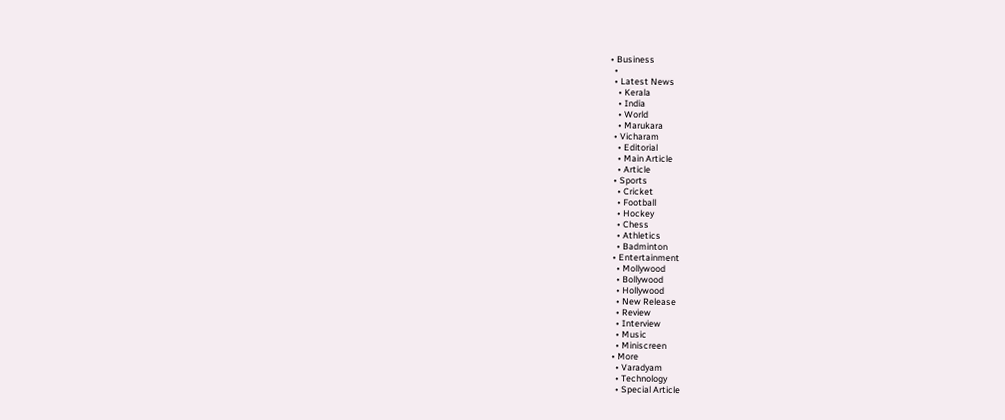• Business
  •
  • Latest News
    • Kerala
    • India
    • World
    • Marukara
  • Vicharam
    • Editorial
    • Main Article
    • Article
  • Sports
    • Cricket
    • Football
    • Hockey
    • Chess
    • Athletics
    • Badminton
  • Entertainment
    • Mollywood
    • Bollywood
    • Hollywood
    • New Release
    • Review
    • Interview
    • Music
    • Miniscreen
  • More
    • Varadyam
    • Technology
    • Special Article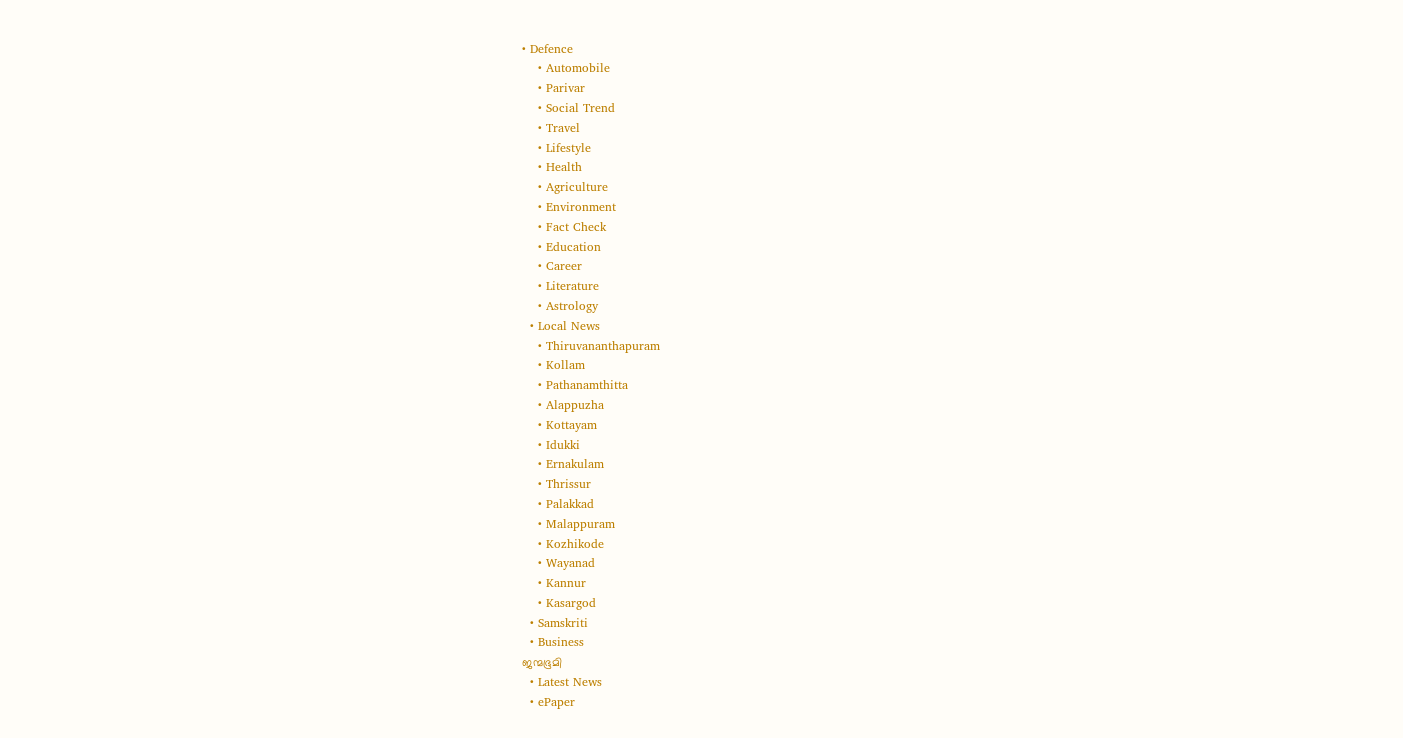• Defence
    • Automobile
    • Parivar
    • Social Trend
    • Travel
    • Lifestyle
    • Health
    • Agriculture
    • Environment
    • Fact Check
    • Education
    • Career
    • Literature
    • Astrology
  • Local News
    • Thiruvananthapuram
    • Kollam
    • Pathanamthitta
    • Alappuzha
    • Kottayam
    • Idukki
    • Ernakulam
    • Thrissur
    • Palakkad
    • Malappuram
    • Kozhikode
    • Wayanad
    • Kannur
    • Kasargod
  • Samskriti
  • Business
ജന്മഭൂമി
  • Latest News
  • ePaper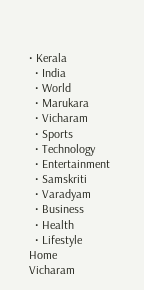• Kerala
  • India
  • World
  • Marukara
  • Vicharam
  • Sports
  • Technology
  • Entertainment
  • Samskriti
  • Varadyam
  • Business
  • Health
  • Lifestyle
Home
Vicharam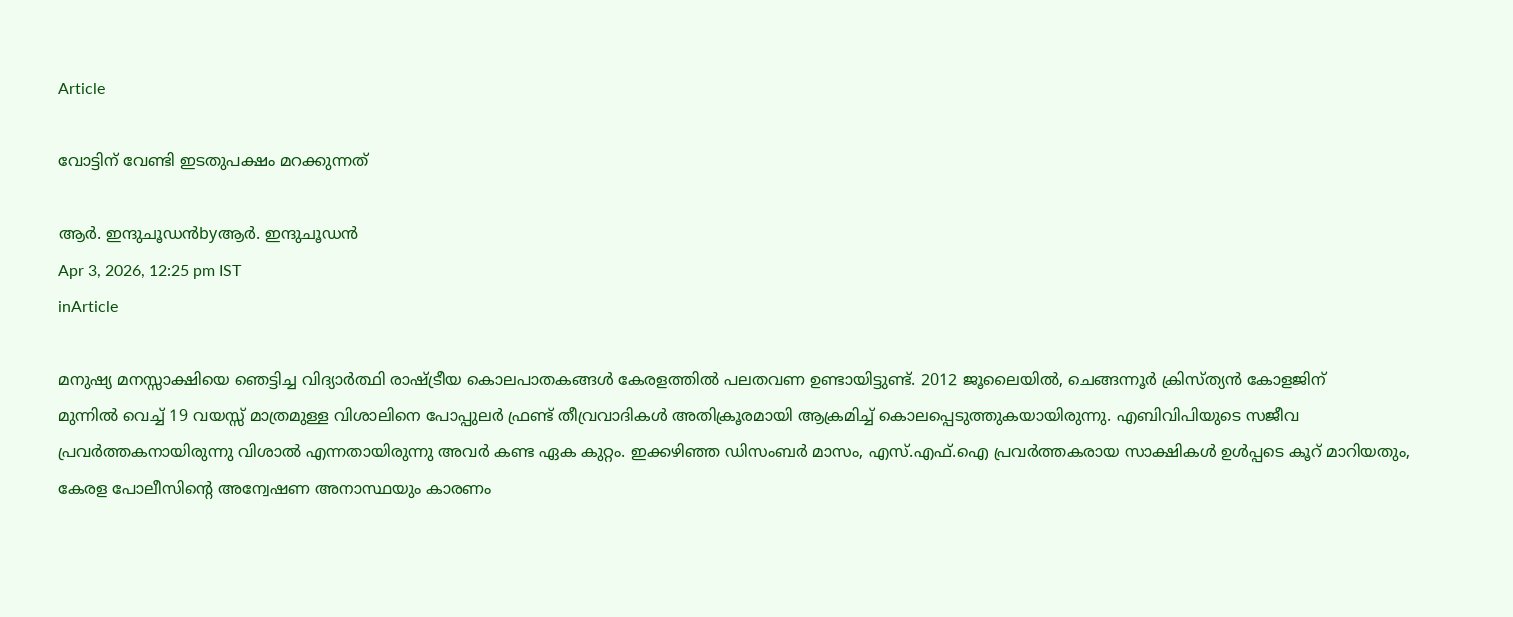Article

വോട്ടിന് വേണ്ടി ഇടതുപക്ഷം മറക്കുന്നത്

ആര്‍. ഇന്ദുചൂഡന്‍byആര്‍. ഇന്ദുചൂഡന്‍
Apr 3, 2026, 12:25 pm IST
inArticle

മനുഷ്യ മനസ്സാക്ഷിയെ ഞെട്ടിച്ച വിദ്യാര്‍ത്ഥി രാഷ്‌ട്രീയ കൊലപാതകങ്ങള്‍ കേരളത്തില്‍ പലതവണ ഉണ്ടായിട്ടുണ്ട്. 2012 ജൂലൈയില്‍, ചെങ്ങന്നൂര്‍ ക്രിസ്ത്യന്‍ കോളജിന്
മുന്നില്‍ വെച്ച് 19 വയസ്സ് മാത്രമുള്ള വിശാലിനെ പോപ്പുലര്‍ ഫ്രണ്ട് തീവ്രവാദികള്‍ അതിക്രൂരമായി ആക്രമിച്ച് കൊലപ്പെടുത്തുകയായിരുന്നു. എബിവിപിയുടെ സജീവ പ്രവര്‍ത്തകനായിരുന്നു വിശാല്‍ എന്നതായിരുന്നു അവര്‍ കണ്ട ഏക കുറ്റം. ഇക്കഴിഞ്ഞ ഡിസംബര്‍ മാസം, എസ്.എഫ്.ഐ പ്രവര്‍ത്തകരായ സാക്ഷികള്‍ ഉള്‍പ്പടെ കൂറ് മാറിയതും, കേരള പോലീസിന്റെ അന്വേഷണ അനാസ്ഥയും കാരണം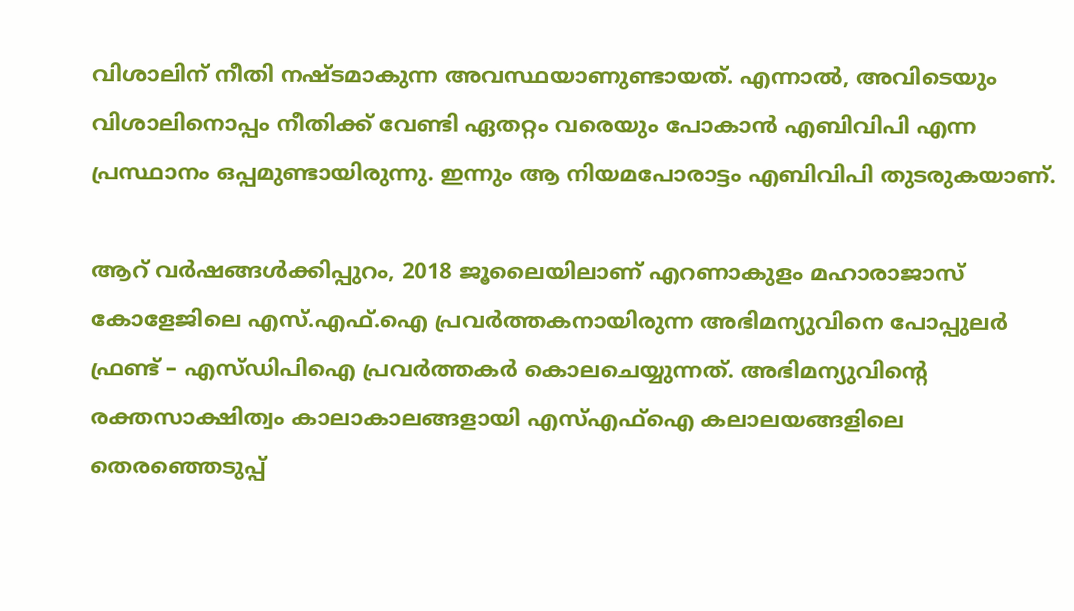വിശാലിന് നീതി നഷ്ടമാകുന്ന അവസ്ഥയാണുണ്ടായത്. എന്നാല്‍, അവിടെയും വിശാലിനൊപ്പം നീതിക്ക് വേണ്ടി ഏതറ്റം വരെയും പോകാന്‍ എബിവിപി എന്ന പ്രസ്ഥാനം ഒപ്പമുണ്ടായിരുന്നു. ഇന്നും ആ നിയമപോരാട്ടം എബിവിപി തുടരുകയാണ്.

ആറ് വര്‍ഷങ്ങള്‍ക്കിപ്പുറം, 2018 ജൂലൈയിലാണ് എറണാകുളം മഹാരാജാസ് കോളേജിലെ എസ്.എഫ്.ഐ പ്രവര്‍ത്തകനായിരുന്ന അഭിമന്യുവിനെ പോപ്പുലര്‍ ഫ്രണ്ട് – എസ്ഡിപിഐ പ്രവര്‍ത്തകര്‍ കൊലചെയ്യുന്നത്. അഭിമന്യുവിന്റെ രക്തസാക്ഷിത്വം കാലാകാലങ്ങളായി എസ്എഫ്‌ഐ കലാലയങ്ങളിലെ തെരഞ്ഞെടുപ്പ്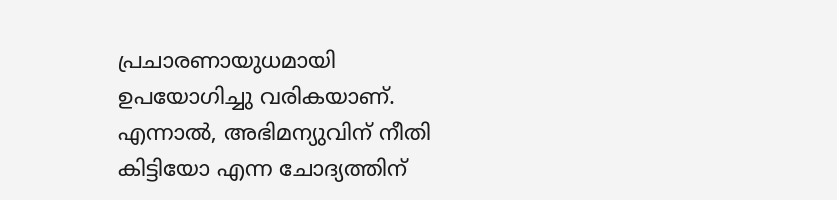പ്രചാരണായുധമായി ഉപയോഗിച്ചു വരികയാണ്. എന്നാല്‍, അഭിമന്യുവിന് നീതി കിട്ടിയോ എന്ന ചോദ്യത്തിന്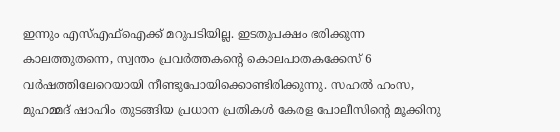ഇന്നും എസ്എഫ്‌ഐക്ക് മറുപടിയില്ല. ഇടതുപക്ഷം ഭരിക്കുന്ന കാലത്തുതന്നെ, സ്വന്തം പ്രവര്‍ത്തകന്റെ കൊലപാതകക്കേസ് 6 വര്‍ഷത്തിലേറെയായി നീണ്ടുപോയിക്കൊണ്ടിരിക്കുന്നു. സഹല്‍ ഹംസ, മുഹമ്മദ് ഷാഹിം തുടങ്ങിയ പ്രധാന പ്രതികള്‍ കേരള പോലീസിന്റെ മൂക്കിനു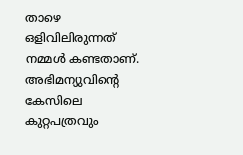താഴെ ഒളിവിലിരുന്നത് നമ്മള്‍ കണ്ടതാണ്. അഭിമന്യുവിന്റെ കേസിലെ കുറ്റപത്രവും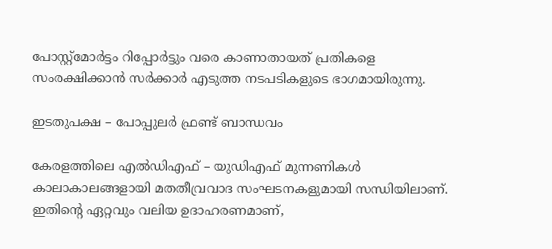പോസ്റ്റ്മോര്‍ട്ടം റിപ്പോര്‍ട്ടും വരെ കാണാതായത് പ്രതികളെ സംരക്ഷിക്കാന്‍ സര്‍ക്കാര്‍ എടുത്ത നടപടികളുടെ ഭാഗമായിരുന്നു.

ഇടതുപക്ഷ – പോപ്പുലര്‍ ഫ്രണ്ട് ബാന്ധവം

കേരളത്തിലെ എല്‍ഡിഎഫ് – യുഡിഎഫ് മുന്നണികള്‍ കാലാകാലങ്ങളായി മതതീവ്രവാദ സംഘടനകളുമായി സന്ധിയിലാണ്. ഇതിന്റെ ഏറ്റവും വലിയ ഉദാഹരണമാണ്,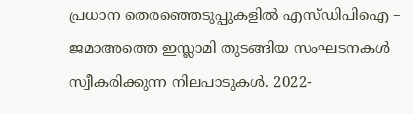പ്രധാന തെരഞ്ഞെടുപ്പുകളില്‍ എസ്ഡിപിഐ – ജമാഅത്തെ ഇസ്ലാമി തുടങ്ങിയ സംഘടനകള്‍ സ്വീകരിക്കുന്ന നിലപാടുകള്‍. 2022-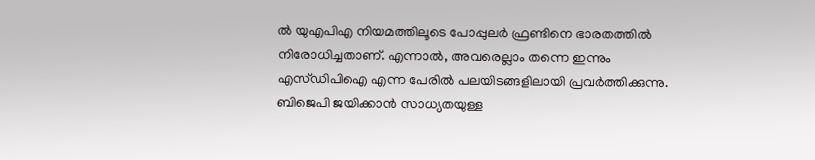ല്‍ യുഎപിഎ നിയമത്തിലൂടെ പോപ്പുലര്‍ ഫ്രണ്ടിനെ ഭാരതത്തില്‍ നിരോധിച്ചതാണ്. എന്നാല്‍, അവരെല്ലാം തന്നെ ഇന്നും എസ്ഡിപിഐ എന്ന പേരില്‍ പലയിടങ്ങളിലായി പ്രവര്‍ത്തിക്കുന്നു. ബിജെപി ജയിക്കാന്‍ സാധ്യതയുള്ള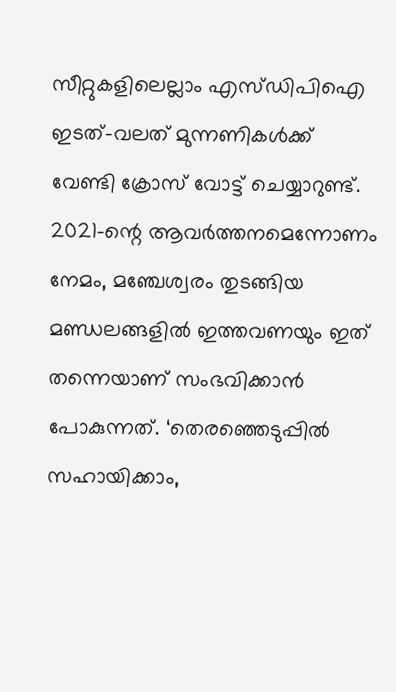സീറ്റുകളിലെല്ലാം എസ്ഡിപിഐ ഇടത്-വലത് മുന്നണികള്‍ക്ക് വേണ്ടി ക്രോസ് വോട്ട് ചെയ്യാറുണ്ട്. 2021-ന്റെ ആവര്‍ത്തനമെന്നോണം നേമം, മഞ്ചേശ്വരം തുടങ്ങിയ മണ്ഡലങ്ങളില്‍ ഇത്തവണയും ഇത് തന്നെയാണ് സംഭവിക്കാന്‍ പോകുന്നത്. ‘തെരഞ്ഞെടുപ്പില്‍ സഹായിക്കാം,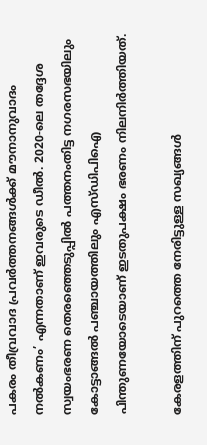പകരം തീവ്രവാദ പ്രവര്‍ത്തനങ്ങള്‍ക്ക് മൗനാനുവാദം നല്‍കണം’ എന്നതാണ് ഇവരുടെ ഡീല്‍. 2020-ലെ തദ്ദേശ സ്വയംഭരണ തെരഞ്ഞെടുപ്പില്‍ പത്തനംതിട്ട നഗരസഭയിലും കോട്ടാങ്ങല്‍ പഞ്ചായത്തിലും എസ്ഡിപിഐ പിന്തുണയോടെയാണ് ഇടതുപക്ഷം ഭരണം നിലനിര്‍ത്തിയത്.

കേരളത്തിന് പുറത്തെ നേരിട്ടുള്ള സഖ്യങ്ങള്‍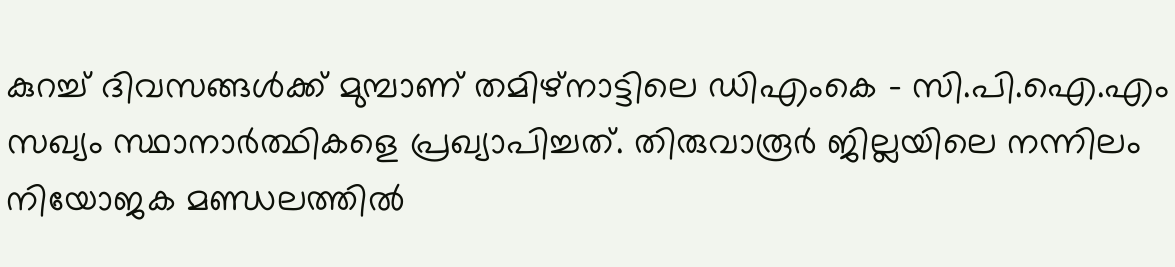കുറച്ച് ദിവസങ്ങള്‍ക്ക് മുമ്പാണ് തമിഴ്നാട്ടിലെ ഡിഎംകെ – സി.പി.ഐ.എം സഖ്യം സ്ഥാനാര്‍ത്ഥികളെ പ്രഖ്യാപിച്ചത്. തിരുവാരൂര്‍ ജില്ലയിലെ നന്നിലം നിയോജക മണ്ഡലത്തില്‍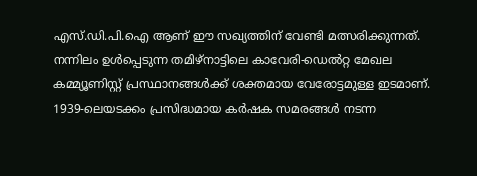എസ്.ഡി.പി.ഐ ആണ് ഈ സഖ്യത്തിന് വേണ്ടി മത്സരിക്കുന്നത്. നന്നിലം ഉള്‍പ്പെടുന്ന തമിഴ്നാട്ടിലെ കാവേരി-ഡെല്‍റ്റ മേഖല കമ്മ്യൂണിസ്റ്റ് പ്രസ്ഥാനങ്ങള്‍ക്ക് ശക്തമായ വേരോട്ടമുള്ള ഇടമാണ്. 1939-ലെയടക്കം പ്രസിദ്ധമായ കര്‍ഷക സമരങ്ങള്‍ നടന്ന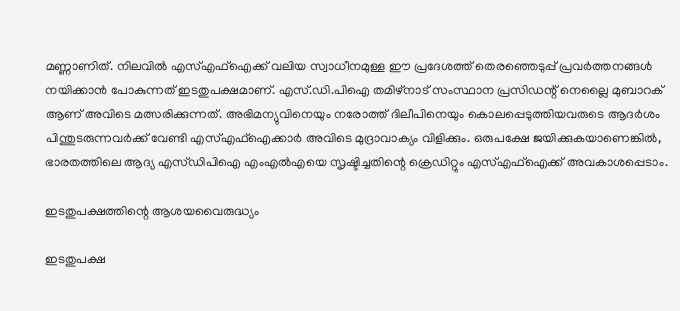മണ്ണാണിത്. നിലവില്‍ എസ്എഫ്‌ഐക്ക് വലിയ സ്വാധീനമുള്ള ഈ പ്രദേശത്ത് തെരഞ്ഞെടുപ്പ് പ്രവര്‍ത്തനങ്ങള്‍ നയിക്കാന്‍ പോകുന്നത് ഇടതുപക്ഷമാണ്. എസ്.ഡി.പിഐ തമിഴ്‌നാട് സംസ്ഥാന പ്രസിഡന്റ് നെല്ലൈ മുബാറക് ആണ് അവിടെ മത്സരിക്കുന്നത്. അഭിമന്യുവിനെയും നരോത്ത് ദിലീപിനെയും കൊലപ്പെടുത്തിയവരുടെ ആദര്‍ശം പിന്തുടരുന്നവര്‍ക്ക് വേണ്ടി എസ്എഫ്‌ഐക്കാര്‍ അവിടെ മുദ്രാവാക്യം വിളിക്കും. ഒരുപക്ഷേ ജയിക്കുകയാണെങ്കില്‍, ഭാരതത്തിലെ ആദ്യ എസ്ഡിപിഐ എംഎല്‍എയെ സൃഷ്ടിച്ചതിന്റെ ക്രെഡിറ്റും എസ്എഫ്‌ഐക്ക് അവകാശപ്പെടാം.

ഇടതുപക്ഷത്തിന്റെ ആശയവൈരുദ്ധ്യം

ഇടതുപക്ഷ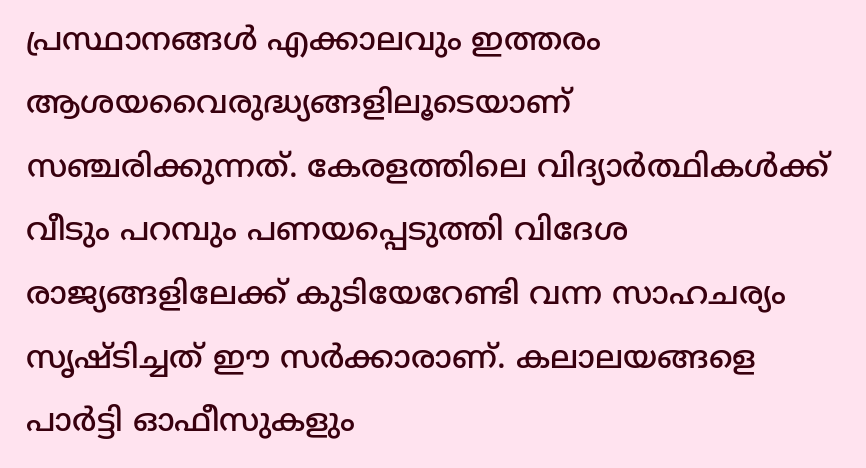പ്രസ്ഥാനങ്ങള്‍ എക്കാലവും ഇത്തരം ആശയവൈരുദ്ധ്യങ്ങളിലൂടെയാണ് സഞ്ചരിക്കുന്നത്. കേരളത്തിലെ വിദ്യാര്‍ത്ഥികള്‍ക്ക് വീടും പറമ്പും പണയപ്പെടുത്തി വിദേശ രാജ്യങ്ങളിലേക്ക് കുടിയേറേണ്ടി വന്ന സാഹചര്യം സൃഷ്ടിച്ചത് ഈ സര്‍ക്കാരാണ്. കലാലയങ്ങളെ പാര്‍ട്ടി ഓഫീസുകളും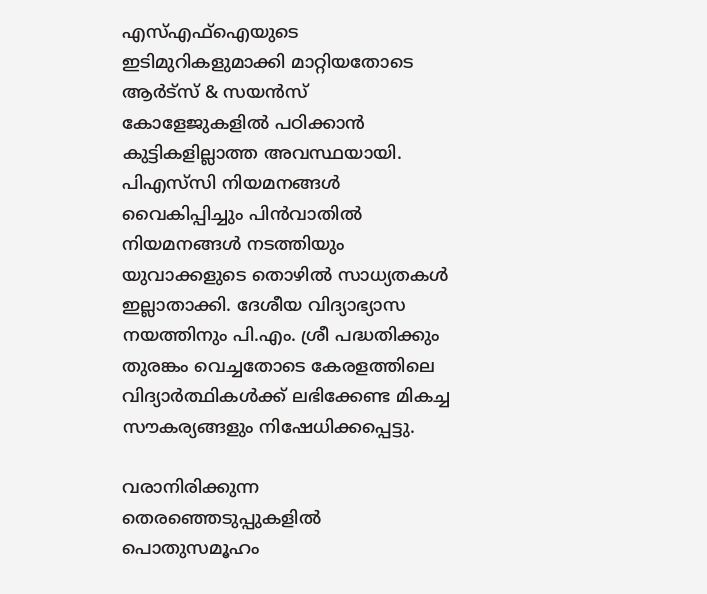എസ്എഫ്‌ഐയുടെ ഇടിമുറികളുമാക്കി മാറ്റിയതോടെ ആര്‍ട്സ് & സയന്‍സ് കോളേജുകളില്‍ പഠിക്കാന്‍ കുട്ടികളില്ലാത്ത അവസ്ഥയായി. പിഎസ്‌സി നിയമനങ്ങള്‍ വൈകിപ്പിച്ചും പിന്‍വാതില്‍ നിയമനങ്ങള്‍ നടത്തിയും യുവാക്കളുടെ തൊഴില്‍ സാധ്യതകള്‍ ഇല്ലാതാക്കി. ദേശീയ വിദ്യാഭ്യാസ നയത്തിനും പി.എം. ശ്രീ പദ്ധതിക്കും തുരങ്കം വെച്ചതോടെ കേരളത്തിലെ വിദ്യാര്‍ത്ഥികള്‍ക്ക് ലഭിക്കേണ്ട മികച്ച സൗകര്യങ്ങളും നിഷേധിക്കപ്പെട്ടു.

വരാനിരിക്കുന്ന തെരഞ്ഞെടുപ്പുകളില്‍ പൊതുസമൂഹം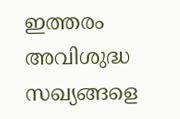ഇത്തരം അവിശുദ്ധ സഖ്യങ്ങളെ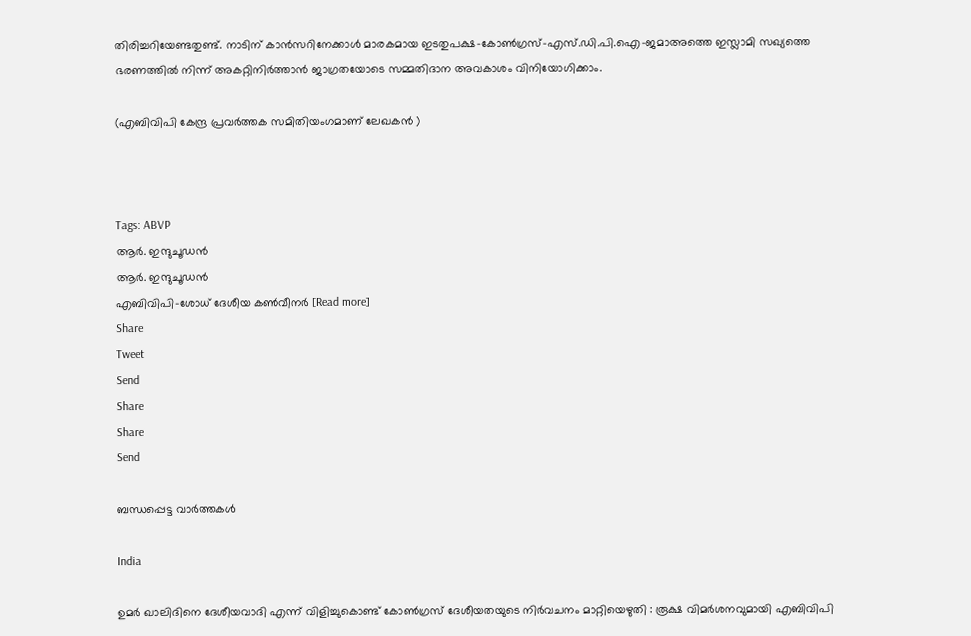തിരിച്ചറിയേണ്ടതുണ്ട്. നാടിന് കാന്‍സറിനേക്കാള്‍ മാരകമായ ഇടതുപക്ഷ-കോണ്‍ഗ്രസ്-എസ്.ഡി.പി.ഐ-ജമാഅത്തെ ഇസ്ലാമി സഖ്യത്തെ ഭരണത്തില്‍ നിന്ന് അകറ്റിനിര്‍ത്താന്‍ ജാഗ്രതയോടെ സമ്മതിദാന അവകാശം വിനിയോഗിക്കാം.

(എബിവിപി കേന്ദ്ര പ്രവര്‍ത്തക സമിതിയംഗമാണ് ലേഖകന്‍ )



Tags: ABVP
ആര്‍. ഇന്ദുചൂഡന്‍
ആര്‍. ഇന്ദുചൂഡന്‍
എബിവിപി-ശോധ് ദേശീയ കണ്‍വീനര്‍ [Read more]
Share
Tweet
Send
Share
Share
Send

ബന്ധപ്പെട്ട വാര്‍ത്തകള്‍

India

ഉമർ ഖാലിദിനെ ദേശീയവാദി എന്ന് വിളിച്ചുകൊണ്ട് കോൺഗ്രസ് ദേശീയതയുടെ നിർവചനം മാറ്റിയെഴുതി : രൂക്ഷ വിമർശനവുമായി എബിവിപി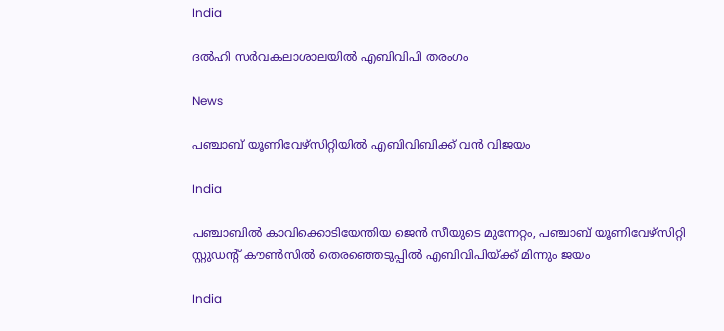India

ദല്‍ഹി സര്‍വകലാശാലയില്‍ എബിവിപി തരംഗം

News

പഞ്ചാബ് യൂണിവേഴ്‌സിറ്റിയിൽ എബിവിബിക്ക് വൻ വിജയം

India

പഞ്ചാബില്‍ കാവിക്കൊടിയേന്തിയ ജെന്‍ സീയുടെ മുന്നേറ്റം, പഞ്ചാബ് യൂണിവേഴ്സിറ്റി സ്റ്റുഡന്‍റ് കൗണ്‍സില്‍ തെരഞ്ഞെടുപ്പില്‍ എബിവിപിയ്‌ക്ക് മിന്നും ജയം

India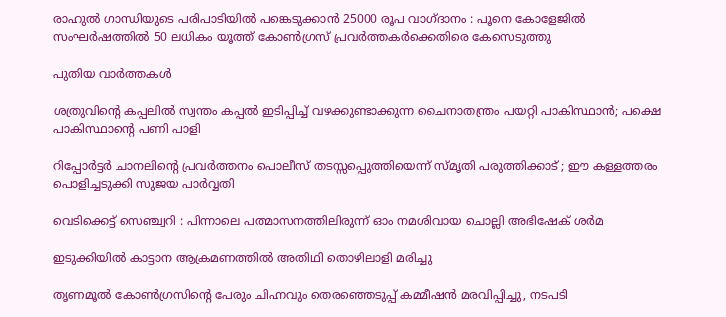രാഹുൽ ഗാന്ധിയുടെ പരിപാടിയിൽ പങ്കെടുക്കാൻ 25000 രൂപ വാഗ്ദാനം : പൂനെ കോളേജിൽ സംഘർഷത്തിൽ 50 ലധികം യൂത്ത് കോൺഗ്രസ് പ്രവർത്തകർക്കെതിരെ കേസെടുത്തു

പുതിയ വാര്‍ത്തകള്‍

ശത്രുവിന്റെ കപ്പലില്‍ സ്വന്തം കപ്പല്‍ ഇടിപ്പിച്ച് വഴക്കുണ്ടാക്കുന്ന ചൈനാതന്ത്രം പയറ്റി പാകിസ്ഥാന്‍; പക്ഷെ പാകിസ്ഥാന്റെ പണി പാളി

റിപ്പോര്‍ട്ടര്‍ ചാനലിന്റെ പ്രവര്‍ത്തനം പൊലീസ് തടസ്സപ്പെുത്തിയെന്ന് സ്മൃതി പരുത്തിക്കാട് ; ഈ കള്ളത്തരം പൊളിച്ചടുക്കി സുജയ പാര്‍വ്വതി

വെടിക്കെട്ട് സെഞ്ച്വറി : പിന്നാലെ പത്മാസനത്തിലിരുന്ന് ഓം നമശിവായ ചൊല്ലി അഭിഷേക് ശര്‍മ

ഇടുക്കിയില്‍ കാട്ടാന ആക്രമണത്തില്‍ അതിഥി തൊഴിലാളി മരിച്ചു

തൃണമൂല്‍ കോണ്‍ഗ്രസിന്റെ പേരും ചിഹ്നവും തെരഞ്ഞെടുപ്പ് കമ്മീഷന്‍ മരവിപ്പിച്ചു, നടപടി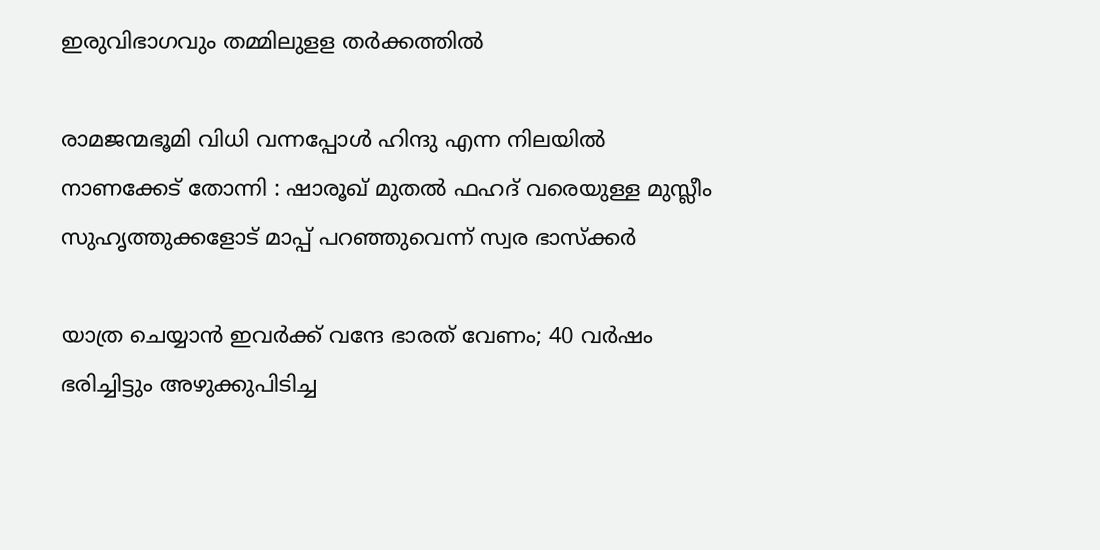ഇരുവിഭാഗവും തമ്മിലുളള തര്‍ക്കത്തില്‍

രാമജന്മഭൂമി വിധി വന്നപ്പോൾ ഹിന്ദു എന്ന നിലയിൽ നാണക്കേട് തോന്നി : ഷാരൂഖ് മുതൽ ഫഹദ് വരെയുള്ള മുസ്ലീം സുഹൃത്തുക്കളോട് മാപ്പ് പറഞ്ഞുവെന്ന് സ്വര ഭാസ്ക്കർ

യാത്ര ചെയ്യാന്‍ ഇവര്‍ക്ക് വന്ദേ ഭാരത് വേണം; 40 വര്‍ഷം ഭരിച്ചിട്ടും അഴുക്കുപിടിച്ച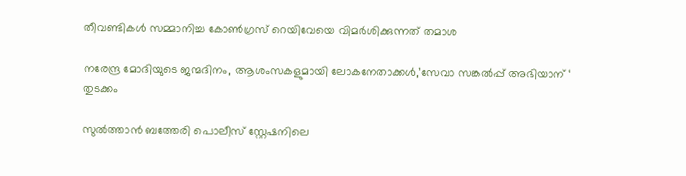തീവണ്ടികള്‍ സമ്മാനിച്ച കോണ്‍ഗ്രസ് റെയിവേയെ വിമര്‍ശിക്കുന്നത് തമാശ

നരേന്ദ്ര മോദിയുടെ ജന്മദിനം, ആശംസകളുമായി ലോകനേതാക്കള്‍,’സേവാ സങ്കല്‍പ്പ് അഭിയാന് ‘ തുടക്കം

സുല്‍ത്താന്‍ ബത്തേരി പൊലീസ് സ്റ്റേഷനിലെ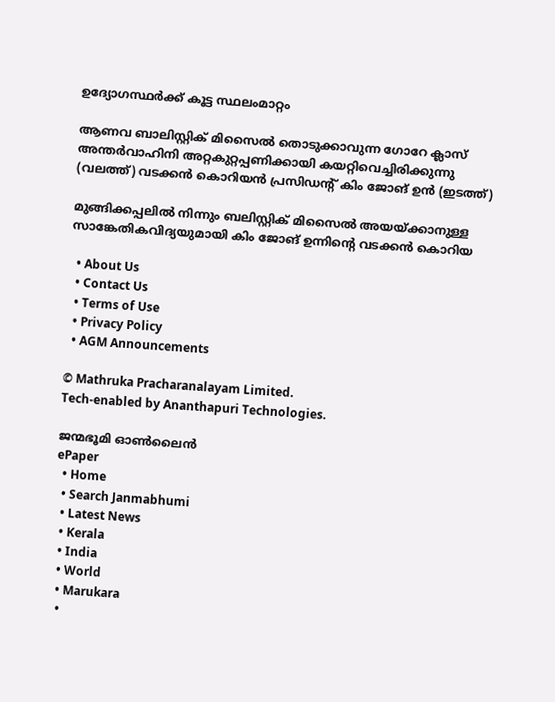ഉദ്യോഗസ്ഥര്‍ക്ക് കൂട്ട സ്ഥലംമാറ്റം

ആണവ ബാലിസ്റ്റിക് മിസൈല്‍ തൊടുക്കാവുന്ന ഗോറേ ക്ലാസ് അന്തര്‍വാഹിനി അറ്റകുറ്റപ്പണിക്കായി കയറ്റിവെച്ചിരിക്കുന്നു (വലത്ത്) വടക്കന്‍ കൊറിയന്‍ പ്രസിഡന്‍റ് കിം ജോങ് ഉന്‍ (ഇടത്ത്)

മുങ്ങിക്കപ്പലില്‍ നിന്നും ബലിസ്റ്റിക് മിസൈല്‍ അയയ്‌ക്കാനുള്ള സാങ്കേതികവിദ്യയുമായി കിം ജോങ് ഉന്നിന്റെ വടക്കന്‍ കൊറിയ

  • About Us
  • Contact Us
  • Terms of Use
  • Privacy Policy
  • AGM Announcements

© Mathruka Pracharanalayam Limited.
Tech-enabled by Ananthapuri Technologies.

ജന്മഭൂമി ഓണ്‍ലൈന്‍
ePaper
  • Home
  • Search Janmabhumi
  • Latest News
  • Kerala
  • India
  • World
  • Marukara
  •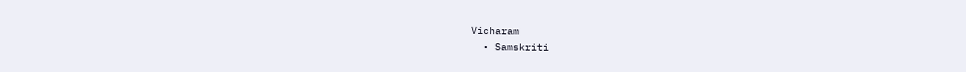Vicharam
  • Samskriti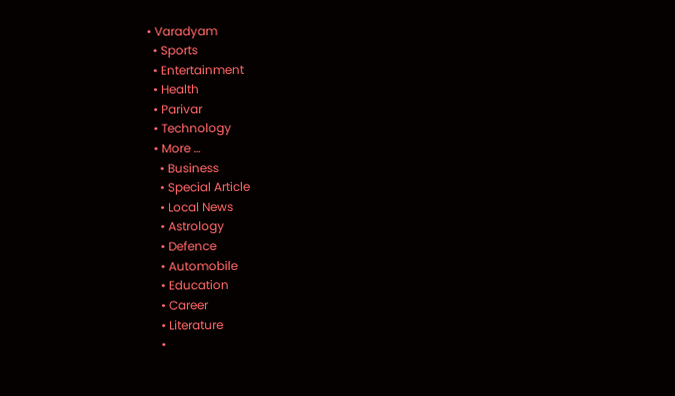• Varadyam
  • Sports
  • Entertainment
  • Health
  • Parivar
  • Technology
  • More …
    • Business
    • Special Article
    • Local News
    • Astrology
    • Defence
    • Automobile
    • Education
    • Career
    • Literature
    •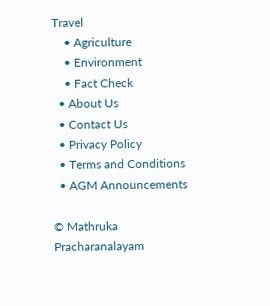Travel
    • Agriculture
    • Environment
    • Fact Check
  • About Us
  • Contact Us
  • Privacy Policy
  • Terms and Conditions
  • AGM Announcements

© Mathruka Pracharanalayam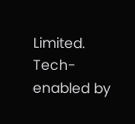Limited.
Tech-enabled by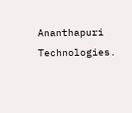Ananthapuri Technologies.